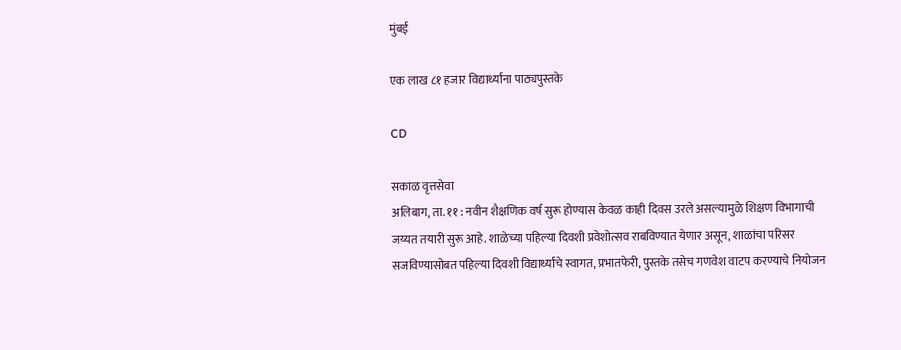मुंबई

एक लाख ८१ हजार विद्यार्थ्यांना पाठ्यपुस्तके

CD

सकाळ वृत्तसेवा
अलिबाग, ता. ११ : नवीन शैक्षणिक वर्ष सुरू होण्यास केवळ काही दिवस उरले असल्यामुळे शिक्षण विभागाची जय्यत तयारी सुरू आहे. शाळेच्या पहिल्या दिवशी प्रवेशोत्सव राबविण्यात येणार असून, शाळांचा परिसर सजविण्यासोबत पहिल्या दिवशी विद्यार्थ्यांचे स्वागत, प्रभातफेरी, पुस्तके तसेच गणवेश वाटप करण्याचे नियोजन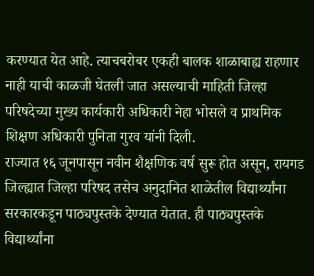करण्यात येत आहे. त्याचबरोबर एकही बालक शाळाबाह्य राहणार नाही याची काळजी घेतली जात असल्याची माहिती जिल्हा परिषदेच्या मुख्य कार्यकारी अधिकारी नेहा भोसले व प्राथमिक शिक्षण अधिकारी पुनिता गुरव यांनी दिली.
राज्यात १६ जूनपासून नवीन शैक्षणिक वर्ष सुरू होत असून, रायगड जिल्ह्यात जिल्हा परिषद तसेच अनुदानित शाळेतील विद्यार्थ्यांना सरकारकडून पाठ्यपुस्तके देण्यात येतात. ही पाठ्यपुस्तके विद्यार्थ्यांना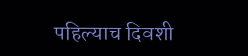पहिल्याच दिवशी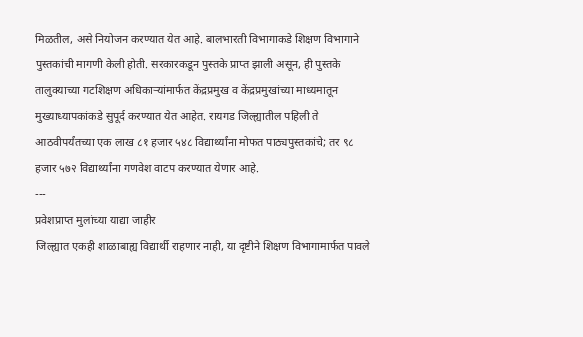मिळतील, असे नियोजन करण्यात येत आहे. बालभारती विभागाकडे शिक्षण विभागाने पुस्तकांची मागणी केली होती. सरकारकडून पुस्तके प्राप्त झाली असून, ही पुस्तके तालुक्याच्या गटशिक्षण अधिकाऱ्यांमार्फत केंद्रप्रमुख व केंद्रप्रमुखांच्या माध्यमातून मुख्याध्यापकांकडे सुपूर्द करण्यात येत आहेत. रायगड जिल्ह्यातील पहिली ते आठवीपर्यंतच्या एक लाख ८१ हजार ५४८ विद्यार्थ्यांना मोफत पाठ्यपुस्तकांचे; तर ९८ हजार ५७२ विद्यार्थ्यांना गणवेश वाटप करण्यात येणार आहे.
---
प्रवेशप्राप्त मुलांच्या याद्या जाहीर
जिल्ह्यात एकही शाळाबाह्य विद्यार्थी राहणार नाही, या दृष्टीने शिक्षण विभागामार्फत पावले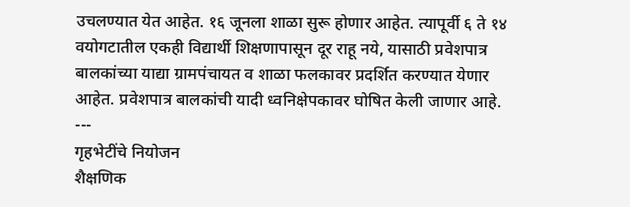उचलण्यात येत आहेत. १६ जूनला शाळा सुरू होणार आहेत. त्यापूर्वी ६ ते १४ वयोगटातील एकही विद्यार्थी शिक्षणापासून दूर राहू नये, यासाठी प्रवेशपात्र बालकांच्या याद्या ग्रामपंचायत व शाळा फलकावर प्रदर्शित करण्यात येणार आहेत. प्रवेशपात्र बालकांची यादी ध्वनिक्षेपकावर घोषित केली जाणार आहे.
---
गृहभेटींचे नियोजन
शैक्षणिक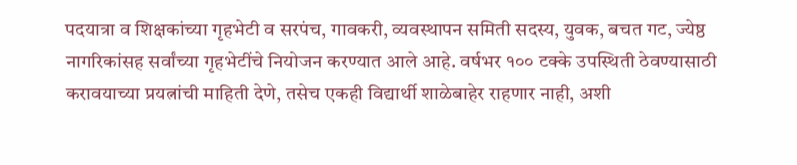पदयात्रा व शिक्षकांच्या गृहभेटी व सरपंच, गावकरी, व्यवस्थापन समिती सदस्य, युवक, बचत गट, ज्येष्ठ नागरिकांसह सर्वांच्या गृहभेटींचे नियोजन करण्यात आले आहे. वर्षभर १०० टक्के उपस्थिती ठेवण्यासाठी करावयाच्या प्रयत्नांची माहिती देणे, तसेच एकही विद्यार्थी शाळेबाहेर राहणार नाही, अशी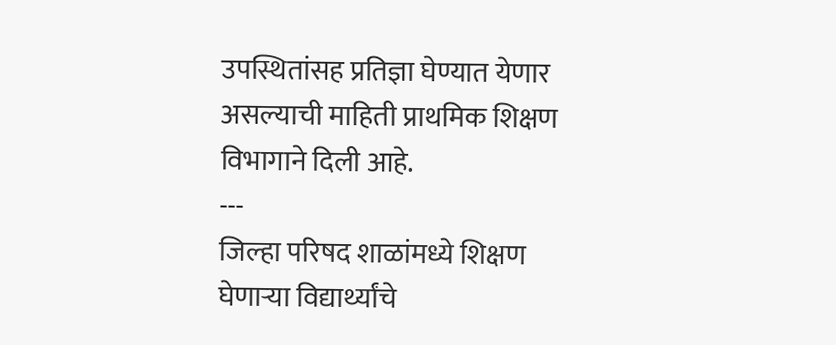उपस्थितांसह प्रतिज्ञा घेण्यात येणार असल्याची माहिती प्राथमिक शिक्षण विभागाने दिली आहे.
---
जिल्हा परिषद शाळांमध्ये शिक्षण घेणाऱ्या विद्यार्थ्यांचे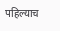पहिल्याच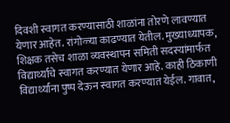दिवशी स्वागत करण्यासाठी शाळांना तोरणे लावण्यात येणार आहेत. रांगोळ्या काढण्यात येतील. मुख्याध्यापक, शिक्षक तसेच शाळा व्यवस्थापन समिती सदस्यांमार्फत विद्यार्थ्यांचे स्वागत करण्यात येणार आहे. काही ठिकाणी विद्यार्थ्यांना पुष्प देऊन स्वागत करण्यात येईल. गावात,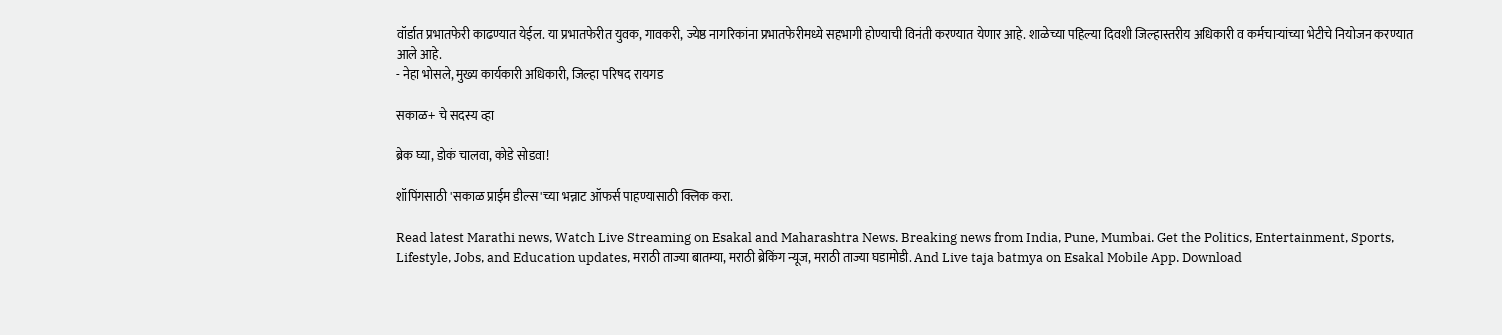वॉर्डात प्रभातफेरी काढण्यात येईल. या प्रभातफेरीत युवक, गावकरी, ज्येष्ठ नागरिकांना प्रभातफेरीमध्ये सहभागी होण्याची विनंती करण्यात येणार आहे. शाळेच्या पहिल्या दिवशी जिल्हास्तरीय अधिकारी व कर्मचाऱ्यांच्या भेटीचे नियोजन करण्यात आले आहे.
- नेहा भोसले, मुख्य कार्यकारी अधिकारी, जिल्हा परिषद रायगड

सकाळ+ चे सदस्य व्हा

ब्रेक घ्या, डोकं चालवा, कोडे सोडवा!

शॉपिंगसाठी 'सकाळ प्राईम डील्स'च्या भन्नाट ऑफर्स पाहण्यासाठी क्लिक करा.

Read latest Marathi news, Watch Live Streaming on Esakal and Maharashtra News. Breaking news from India, Pune, Mumbai. Get the Politics, Entertainment, Sports, Lifestyle, Jobs, and Education updates, मराठी ताज्या बातम्या, मराठी ब्रेकिंग न्यूज, मराठी ताज्या घडामोडी. And Live taja batmya on Esakal Mobile App. Download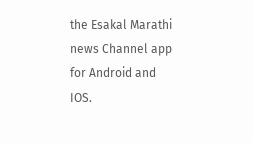the Esakal Marathi news Channel app for Android and IOS.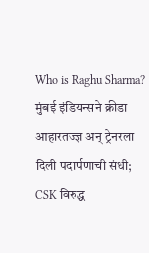Who is Raghu Sharma? मुंबई इंडियन्सने क्रीडा आहारतज्ज्ञ अन् ट्रेनरला दिली पदार्पणाची संधी; CSK विरुद्ध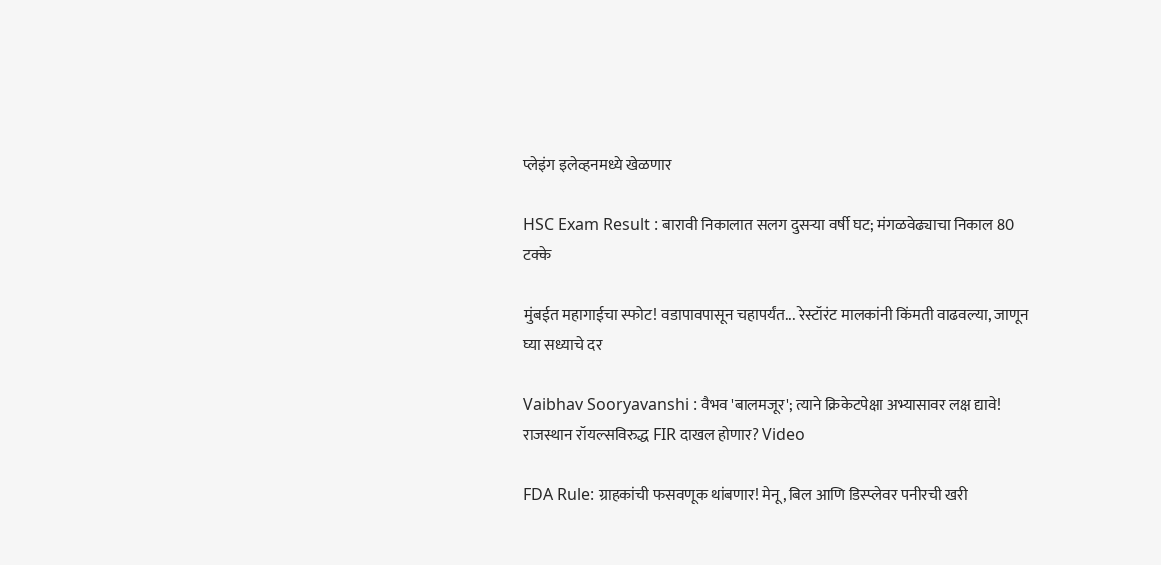प्लेइंग इलेव्हनमध्ये खेळणार

HSC Exam Result : बारावी निकालात सलग दुसऱ्या वर्षी घट; मंगळवेढ्याचा निकाल 80 टक्के

मुंबईत महागाईचा स्फोट! वडापावपासून चहापर्यंत... रेस्टॉरंट मालकांनी किंमती वाढवल्या, जाणून घ्या सध्याचे दर

Vaibhav Sooryavanshi : वैभव 'बालमजूर'; त्याने क्रिकेटपेक्षा अभ्यासावर लक्ष द्यावे! राजस्थान रॉयल्सविरुद्ध FIR दाखल होणार? Video

FDA Rule: ग्राहकांची फसवणूक थांबणार! मेनू, बिल आणि डिस्प्लेवर पनीरची खरी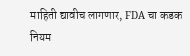माहिती द्यावीच लागणार, FDA चा कडक नियम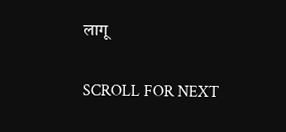लागू

SCROLL FOR NEXT